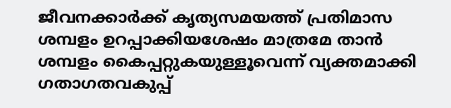ജീവനക്കാര്‍ക്ക് കൃത്യസമയത്ത് പ്രതിമാസ ശമ്പളം ഉറപ്പാക്കിയശേഷം മാത്രമേ താന്‍ ശമ്പളം കൈപ്പറ്റുകയുള്ളൂവെന്ന് വ്യക്തമാക്കി ഗതാഗതവകുപ്പ്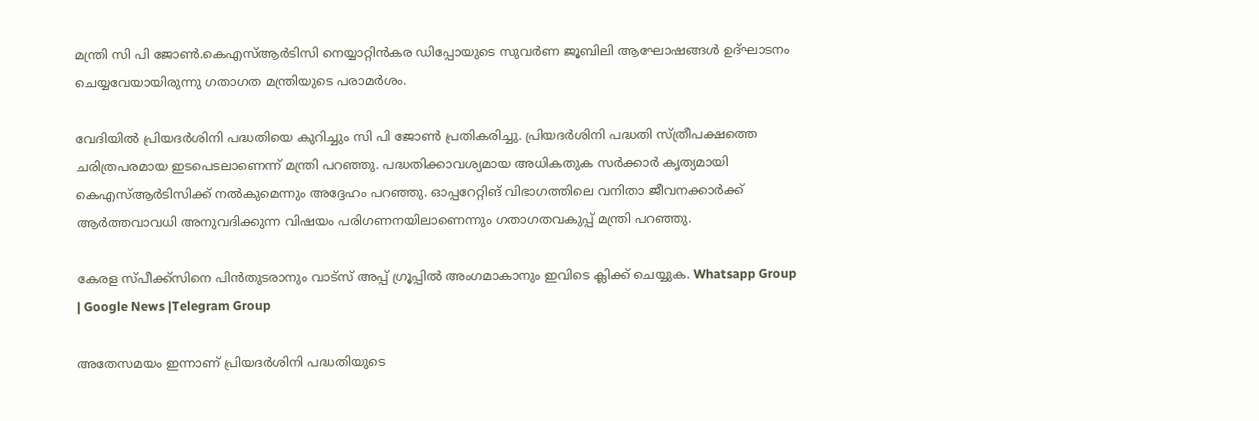മന്ത്രി സി പി ജോണ്‍.കെഎസ്‌ആര്‍ടിസി നെയ്യാറ്റിന്‍കര ഡിപ്പോയുടെ സുവര്‍ണ ജൂബിലി ആഘോഷങ്ങള്‍ ഉദ്ഘാടനം ചെയ്യവേയായിരുന്നു ഗതാഗത മന്ത്രിയുടെ പരാമര്‍ശം.

വേദിയില്‍ പ്രിയദര്‍ശിനി പദ്ധതിയെ കുറിച്ചും സി പി ജോണ്‍ പ്രതികരിച്ചു. പ്രിയദര്‍ശിനി പദ്ധതി സ്ത്രീപക്ഷത്തെ ചരിത്രപരമായ ഇടപെടലാണെന്ന് മന്ത്രി പറഞ്ഞു. പദ്ധതിക്കാവശ്യമായ അധികതുക സര്‍ക്കാര്‍ കൃത്യമായി കെഎസ്‌ആര്‍ടിസിക്ക് നല്‍കുമെന്നും അദ്ദേഹം പറഞ്ഞു. ഓപ്പറേറ്റിങ് വിഭാഗത്തിലെ വനിതാ ജീവനക്കാര്‍ക്ക് ആര്‍ത്തവാവധി അനുവദിക്കുന്ന വിഷയം പരിഗണനയിലാണെന്നും ഗതാഗതവകുപ്പ് മന്ത്രി പറഞ്ഞു.

കേരള സ്പീക്ക്സിനെ പിൻതുടരാനും വാട്സ് അപ്പ് ഗ്രൂപ്പിൽ അംഗമാകാനും ഇവിടെ ക്ലിക്ക് ചെയ്യുക. Whatsapp Group | Google News |Telegram Group

അതേസമയം ഇന്നാണ് പ്രിയദര്‍ശിനി പദ്ധതിയുടെ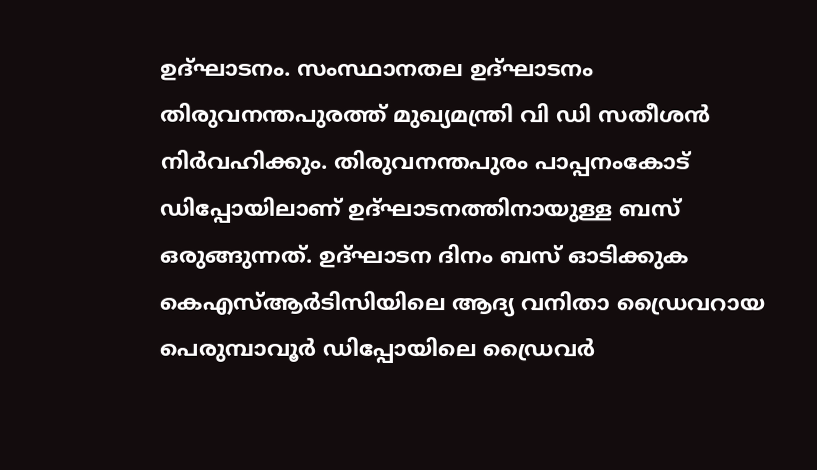ഉദ്ഘാടനം. സംസ്ഥാനതല ഉദ്ഘാടനം തിരുവനന്തപുരത്ത് മുഖ്യമന്ത്രി വി ഡി സതീശന്‍ നിര്‍വഹിക്കും. തിരുവനന്തപുരം പാപ്പനംകോട് ഡിപ്പോയിലാണ് ഉദ്ഘാടനത്തിനായുള്ള ബസ് ഒരുങ്ങുന്നത്. ഉദ്ഘാടന ദിനം ബസ് ഓടിക്കുക കെഎസ്‌ആര്‍ടിസിയിലെ ആദ്യ വനിതാ ഡ്രൈവറായ പെരുമ്പാവൂര്‍ ഡിപ്പോയിലെ ഡ്രൈവര്‍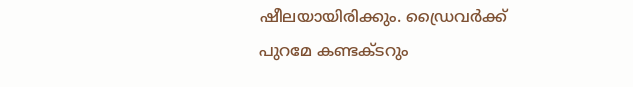ഷീലയായിരിക്കും. ഡ്രൈവര്‍ക്ക് പുറമേ കണ്ടക്ടറും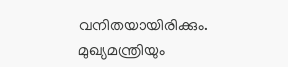വനിതയായിരിക്കും. മുഖ്യമന്ത്രിയും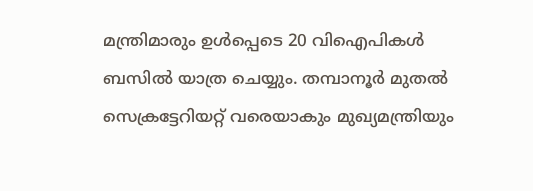മന്ത്രിമാരും ഉള്‍പ്പെടെ 20 വിഐപികള്‍ ബസില്‍ യാത്ര ചെയ്യും. തമ്പാനൂര്‍ മുതല്‍ സെക്രട്ടേറിയറ്റ് വരെയാകും മുഖ്യമന്ത്രിയും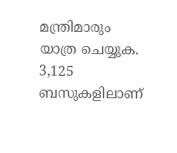മന്ത്രിമാരും യാത്ര ചെയ്യുക. 3,125 ബസുകളിലാണ്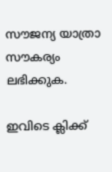സൗജന്യ യാത്രാ സൗകര്യം ലഭിക്കുക.

ഇവിടെ ക്ലിക്ക്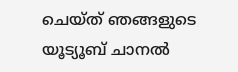ചെയ്ത് ഞങ്ങളുടെ യൂട്യൂബ് ചാനൽ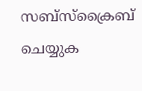സബ്സ്ക്രൈബ് ചെയ്യുക